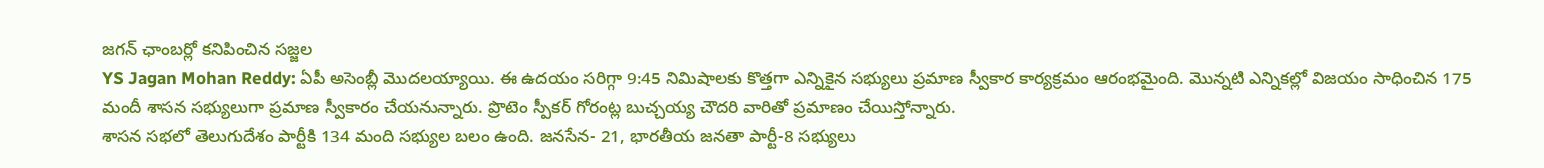జగన్ ఛాంబర్లో కనిపించిన సజ్జల
YS Jagan Mohan Reddy: ఏపీ అసెంబ్లీ మొదలయ్యాయి. ఈ ఉదయం సరిగ్గా 9:45 నిమిషాలకు కొత్తగా ఎన్నికైన సభ్యులు ప్రమాణ స్వీకార కార్యక్రమం ఆరంభమైంది. మొన్నటి ఎన్నికల్లో విజయం సాధించిన 175 మందీ శాసన సభ్యులుగా ప్రమాణ స్వీకారం చేయనున్నారు. ప్రొటెం స్పీకర్ గోరంట్ల బుచ్చయ్య చౌదరి వారితో ప్రమాణం చేయిస్తోన్నారు.
శాసన సభలో తెలుగుదేశం పార్టీకి 134 మంది సభ్యుల బలం ఉంది. జనసేన- 21, భారతీయ జనతా పార్టీ-8 సభ్యులు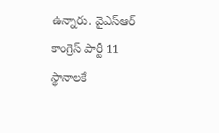ఉన్నారు. వైఎస్ఆర్ కాంగ్రెస్ పార్టీ 11 స్థానాలకే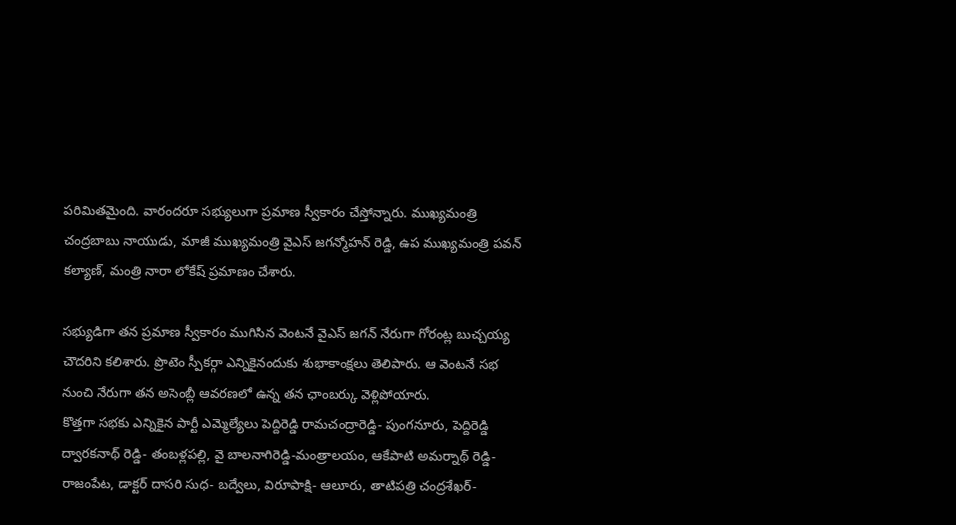పరిమితమైంది. వారందరూ సభ్యులుగా ప్రమాణ స్వీకారం చేస్తోన్నారు. ముఖ్యమంత్రి చంద్రబాబు నాయుడు, మాజీ ముఖ్యమంత్రి వైఎస్ జగన్మోహన్ రెడ్డి, ఉప ముఖ్యమంత్రి పవన్ కల్యాణ్, మంత్రి నారా లోకేష్ ప్రమాణం చేశారు.

సభ్యుడిగా తన ప్రమాణ స్వీకారం ముగిసిన వెంటనే వైఎస్ జగన్ నేరుగా గోరంట్ల బుచ్చయ్య చౌదరిని కలిశారు. ప్రొటెం స్పీకర్గా ఎన్నికైనందుకు శుభాకాంక్షలు తెలిపారు. ఆ వెంటనే సభ నుంచి నేరుగా తన అసెంబ్లీ ఆవరణలో ఉన్న తన ఛాంబర్కు వెళ్లిపోయారు.
కొత్తగా సభకు ఎన్నికైన పార్టీ ఎమ్మెల్యేలు పెద్దిరెడ్డి రామచంద్రారెడ్డి- పుంగనూరు, పెద్దిరెడ్డి ద్వారకనాథ్ రెడ్డి- తంబళ్లపల్లి, వై బాలనాగిరెడ్డి-మంత్రాలయం, ఆకేపాటి అమర్నాథ్ రెడ్డి- రాజంపేట, డాక్టర్ దాసరి సుధ- బద్వేలు, విరూపాక్షి- ఆలూరు, తాటిపత్రి చంద్రశేఖర్-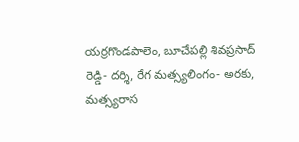యర్రగొండపాలెం, బూచేపల్లి శివప్రసాద్ రెడ్డి- దర్శి, రేగ మత్స్యలింగం- అరకు, మత్స్యరాస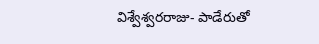విశ్వేశ్వరరాజు- పాడేరుతో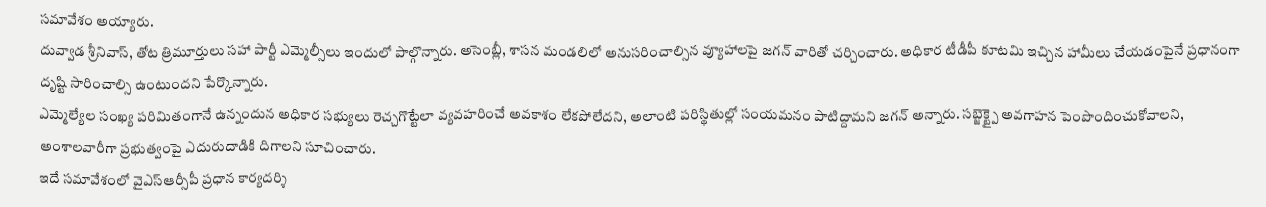సమావేశం అయ్యారు.
దువ్వాడ శ్రీనివాస్, తోట త్రిమూర్తులు సహా పార్టీ ఎమ్మెల్సీలు ఇందులో పాల్గొన్నారు. అసెంబ్లీ, శాసన మండలిలో అనుసరించాల్సిన వ్యూహాలపై జగన్ వారితో చర్చించారు. అధికార టీడీపీ కూటమి ఇచ్చిన హామీలు చేయడంపైనే ప్రధానంగా దృష్టి సారించాల్సి ఉంటుందని పేర్కొన్నారు.
ఎమ్మెల్యేల సంఖ్య పరిమితంగానే ఉన్నందున అధికార సభ్యులు రెచ్చగొట్టేలా వ్యవహరించే అవకాశం లేకపోలేదని, అలాంటి పరిస్థితుల్లో సంయమనం పాటిద్దామని జగన్ అన్నారు. సబ్జెక్ట్పై అవగాహన పెంపొందించుకోవాలని, అంశాలవారీగా ప్రభుత్వంపై ఎదురుదాడికి దిగాలని సూచించారు.
ఇదే సమావేశంలో వైఎస్ఆర్సీపీ ప్రధాన కార్యదర్శి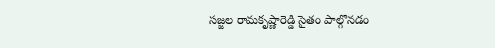సజ్జల రామకృష్ణారెడ్డి సైతం పాల్గొనడం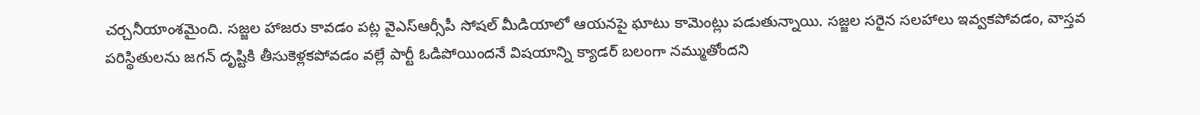చర్చనీయాంశమైంది. సజ్జల హాజరు కావడం పట్ల వైఎస్ఆర్సీపీ సోషల్ మీడియాలో ఆయనపై ఘాటు కామెంట్లు పడుతున్నాయి. సజ్జల సరైన సలహాలు ఇవ్వకపోవడం, వాస్తవ పరిస్థితులను జగన్ దృష్టికి తీసుకెళ్లకపోవడం వల్లే పార్టీ ఓడిపోయిందనే విషయాన్ని క్యాడర్ బలంగా నమ్ముతోందని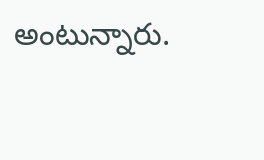అంటున్నారు.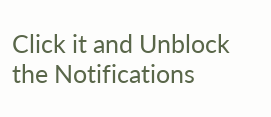Click it and Unblock the Notifications